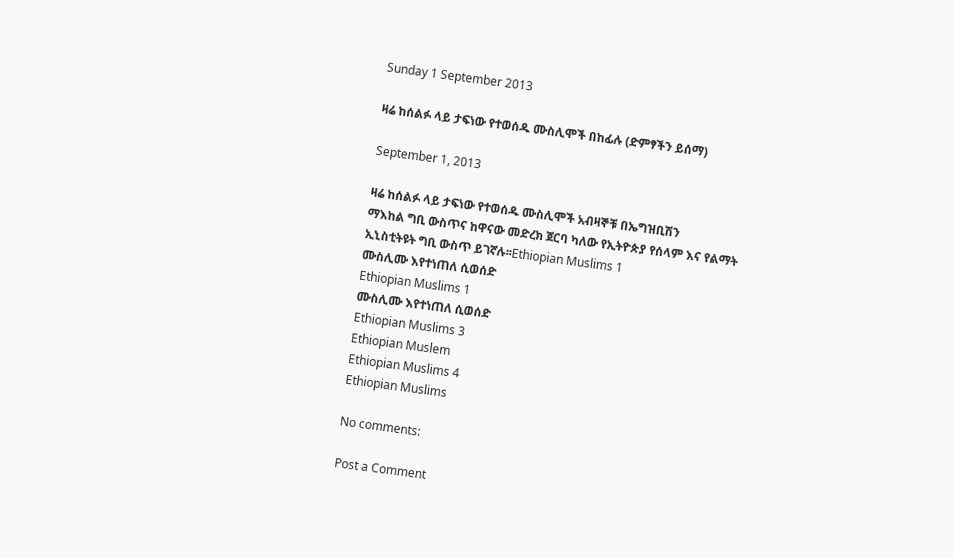Sunday 1 September 2013

ዛሬ ከሰልፉ ላይ ታፍነው የተወሰዱ ሙስሊሞች በከፊሉ (ድምፃችን ይሰማ)

September 1, 2013

ዛሬ ከሰልፉ ላይ ታፍነው የተወሰዱ ሙስሊሞች አብዛኞቹ በኤግዝቢሽን
ማእከል ግቢ ውስጥና ከዋናው መድረክ ጀርባ ካለው የኢትዮጵያ የሰላም እና የልማት
ኢኒስቲትዩት ግቢ ውስጥ ይገኛሉ፡፡Ethiopian Muslims 1
ሙስሊሙ እየተነጠለ ሲወሰድ
Ethiopian Muslims 1
ሙስሊሙ እየተነጠለ ሲወሰድ
Ethiopian Muslims 3
Ethiopian Muslem
Ethiopian Muslims 4
Ethiopian Muslims

No comments:

Post a Comment